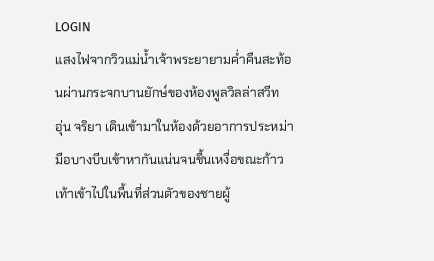LOGIN
แสงไฟจากวิวแม่น้ำเจ้าพระยายามค่ำคืนสะท้อนผ่านกระจกบานยักษ์ของห้องพูลวิลล่าสวีท
อุ่น จริยา เดินเข้ามาในห้องด้วยอาการประหม่า มือบางบีบเข้าหากันแน่นจนชื้นเหงื่อขณะก้าวเท้าเข้าไปในพื้นที่ส่วนตัวของชายผู้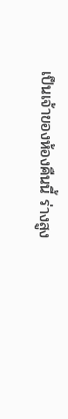เป็นเจ้าของห้องคืนนี้ ร่างสูง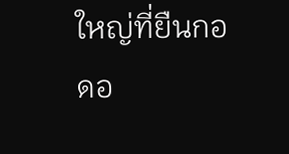ใหญ่ที่ยืนกอดอ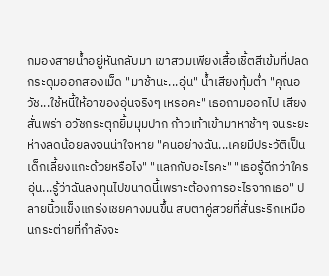กมองสายน้ำอยู่หันกลับมา เขาสวมเพียงเสื้อเชิ้ตสีเข้มที่ปลดกระดุมออกสองเม็ด "มาช้านะ...อุ่น" น้ำเสียงทุ้มต่ำ "คุณอวัช...ใช้หนี้ให้อาของอุ่นจริงๆ เหรอคะ" เธอถามออกไป เสียงสั่นพร่า อวัชกระตุกยิ้มมุมปาก ก้าวเท้าเข้ามาหาช้าๆ จนระยะห่างลดน้อยลงจนน่าใจหาย "คนอย่างฉัน...เคยมีประวัติเป็นเด็กเลี้ยงแกะด้วยหรือไง" "แลกกับอะไรคะ" "เธอรู้ดีกว่าใครอุ่น...รู้ว่าฉันลงทุนไปขนาดนี้เพราะต้องการอะไรจากเธอ" ปลายนิ้วแข็งแกร่งเชยคางมนขึ้น สบตาคู่สวยที่สั่นระริกเหมือนกระต่ายที่กำลังจะ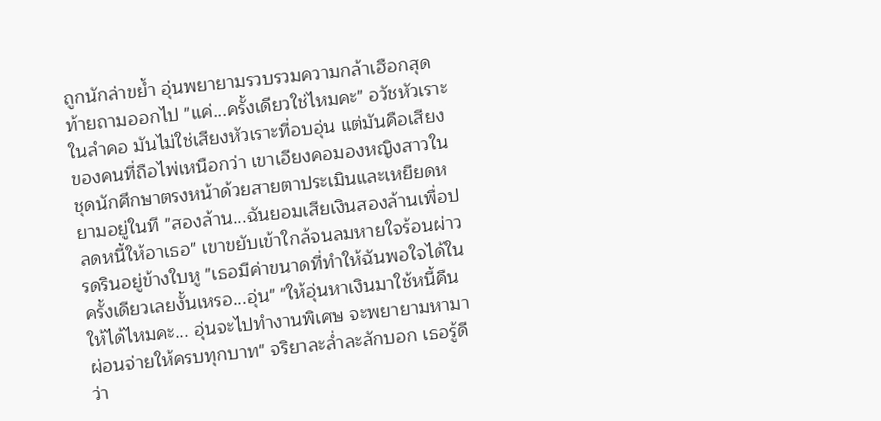ถูกนักล่าขย้ำ อุ่นพยายามรวบรวมความกล้าเฮือกสุดท้ายถามออกไป "แค่...ครั้งเดียวใช่ไหมคะ" อวัชหัวเราะในลำคอ มันไม่ใช่เสียงหัวเราะที่อบอุ่น แต่มันคือเสียงของคนที่ถือไพ่เหนือกว่า เขาเอียงคอมองหญิงสาวในชุดนักศึกษาตรงหน้าด้วยสายตาประเมินและเหยียดหยามอยู่ในที "สองล้าน...ฉันยอมเสียเงินสองล้านเพื่อปลดหนี้ให้อาเธอ" เขาขยับเข้าใกล้จนลมหายใจร้อนผ่าวรดรินอยู่ข้างใบหู "เธอมีค่าขนาดที่ทำให้ฉันพอใจได้ในครั้งเดียวเลยงั้นเหรอ...อุ่น" "ให้อุ่นหาเงินมาใช้หนี้คืนให้ได้ไหมคะ... อุ่นจะไปทำงานพิเศษ จะพยายามหามาผ่อนจ่ายให้ครบทุกบาท" จริยาละล่ำละลักบอก เธอรู้ดีว่า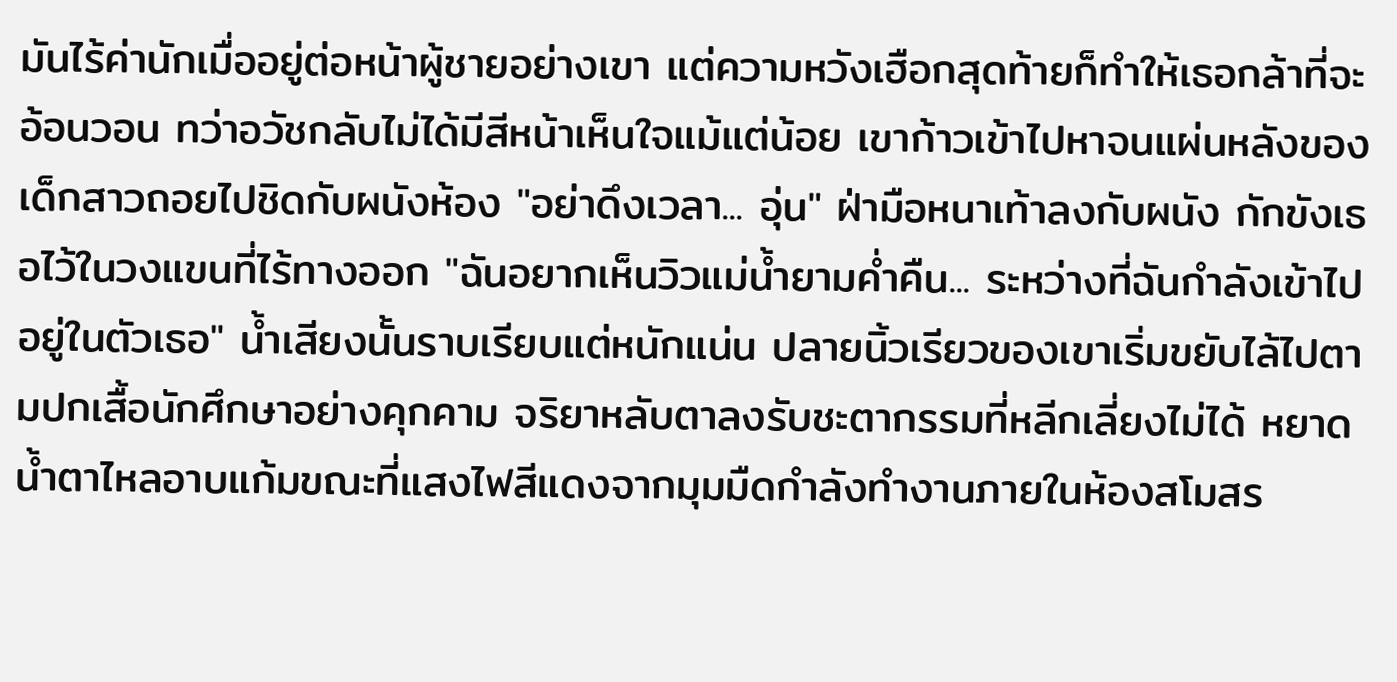มันไร้ค่านักเมื่ออยู่ต่อหน้าผู้ชายอย่างเขา แต่ความหวังเฮือกสุดท้ายก็ทำให้เธอกล้าที่จะอ้อนวอน ทว่าอวัชกลับไม่ได้มีสีหน้าเห็นใจแม้แต่น้อย เขาก้าวเข้าไปหาจนแผ่นหลังของเด็กสาวถอยไปชิดกับผนังห้อง "อย่าดึงเวลา... อุ่น" ฝ่ามือหนาเท้าลงกับผนัง กักขังเธอไว้ในวงแขนที่ไร้ทางออก "ฉันอยากเห็นวิวแม่น้ำยามค่ำคืน... ระหว่างที่ฉันกำลังเข้าไปอยู่ในตัวเธอ" น้ำเสียงนั้นราบเรียบแต่หนักแน่น ปลายนิ้วเรียวของเขาเริ่มขยับไล้ไปตามปกเสื้อนักศึกษาอย่างคุกคาม จริยาหลับตาลงรับชะตากรรมที่หลีกเลี่ยงไม่ได้ หยาดน้ำตาไหลอาบแก้มขณะที่แสงไฟสีแดงจากมุมมืดกำลังทำงานภายในห้องสโมสร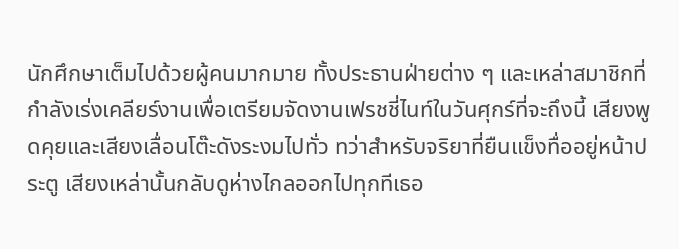นักศึกษาเต็มไปด้วยผู้คนมากมาย ทั้งประธานฝ่ายต่าง ๆ และเหล่าสมาชิกที่กำลังเร่งเคลียร์งานเพื่อเตรียมจัดงานเฟรชชี่ไนท์ในวันศุกร์ที่จะถึงนี้ เสียงพูดคุยและเสียงเลื่อนโต๊ะดังระงมไปทั่ว ทว่าสำหรับจริยาที่ยืนแข็งทื่ออยู่หน้าประตู เสียงเหล่านั้นกลับดูห่างไกลออกไปทุกทีเธอ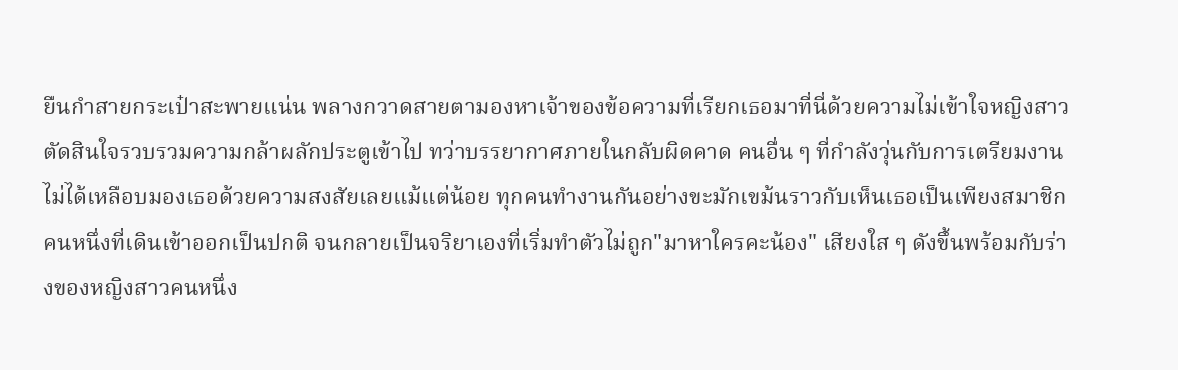ยืนกำสายกระเป๋าสะพายแน่น พลางกวาดสายตามองหาเจ้าของข้อความที่เรียกเธอมาที่นี่ด้วยความไม่เข้าใจหญิงสาวตัดสินใจรวบรวมความกล้าผลักประตูเข้าไป ทว่าบรรยากาศภายในกลับผิดคาด คนอื่น ๆ ที่กำลังวุ่นกับการเตรียมงานไม่ได้เหลือบมองเธอด้วยความสงสัยเลยแม้แต่น้อย ทุกคนทำงานกันอย่างขะมักเขม้นราวกับเห็นเธอเป็นเพียงสมาชิกคนหนึ่งที่เดินเข้าออกเป็นปกติ จนกลายเป็นจริยาเองที่เริ่มทำตัวไม่ถูก"มาหาใครคะน้อง" เสียงใส ๆ ดังขึ้นพร้อมกับร่างของหญิงสาวคนหนึ่ง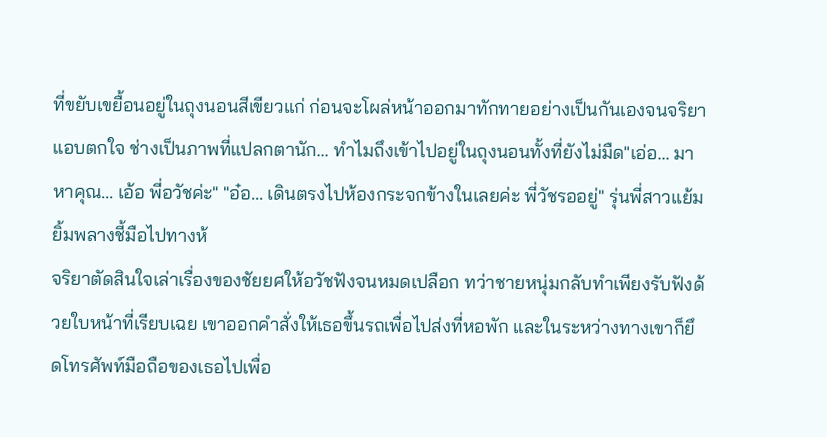ที่ขยับเขยื้อนอยู่ในถุงนอนสีเขียวแก่ ก่อนจะโผล่หน้าออกมาทักทายอย่างเป็นกันเองจนจริยาแอบตกใจ ช่างเป็นภาพที่แปลกตานัก... ทำไมถึงเข้าไปอยู่ในถุงนอนทั้งที่ยังไม่มืด"เอ่อ... มาหาคุณ... เอ้อ พี่อวัชค่ะ" "อ๋อ... เดินตรงไปห้องกระจกข้างในเลยค่ะ พี่วัชรออยู่" รุ่นพี่สาวแย้มยิ้มพลางชี้มือไปทางห้
จริยาตัดสินใจเล่าเรื่องของชัยยศให้อวัชฟังจนหมดเปลือก ทว่าชายหนุ่มกลับทำเพียงรับฟังด้วยใบหน้าที่เรียบเฉย เขาออกคำสั่งให้เธอขึ้นรถเพื่อไปส่งที่หอพัก และในระหว่างทางเขาก็ยึดโทรศัพท์มือถือของเธอไปเพื่อ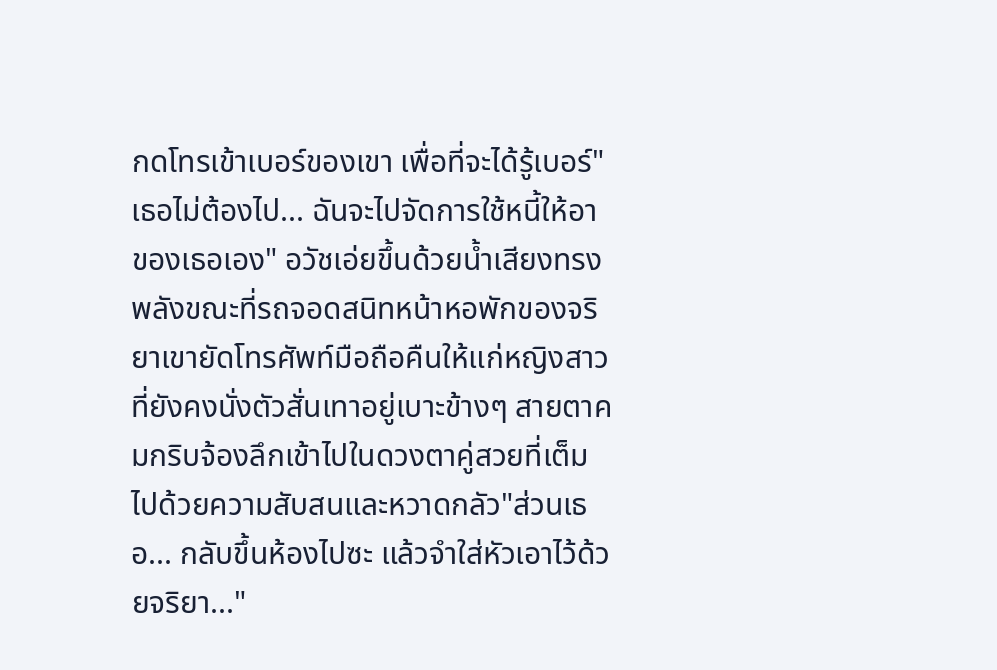กดโทรเข้าเบอร์ของเขา เพื่อที่จะได้รู้เบอร์"เธอไม่ต้องไป... ฉันจะไปจัดการใช้หนี้ให้อาของเธอเอง" อวัชเอ่ยขึ้นด้วยน้ำเสียงทรงพลังขณะที่รถจอดสนิทหน้าหอพักของจริยาเขายัดโทรศัพท์มือถือคืนให้แก่หญิงสาวที่ยังคงนั่งตัวสั่นเทาอยู่เบาะข้างๆ สายตาคมกริบจ้องลึกเข้าไปในดวงตาคู่สวยที่เต็มไปด้วยความสับสนและหวาดกลัว"ส่วนเธอ... กลับขึ้นห้องไปซะ แล้วจำใส่หัวเอาไว้ด้วยจริยา..."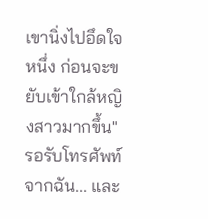เขานิ่งไปอึดใจหนึ่ง ก่อนจะขยับเข้าใกล้หญิงสาวมากขึ้น"รอรับโทรศัพท์จากฉัน... และ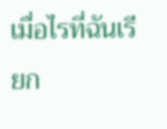เมื่อไรที่ฉันเรียก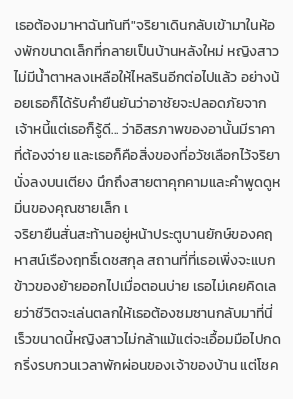เธอต้องมาหาฉันทันที"จริยาเดินกลับเข้ามาในห้องพักขนาดเล็กที่กลายเป็นบ้านหลังใหม่ หญิงสาวไม่มีน้ำตาหลงเหลือให้ไหลรินอีกต่อไปแล้ว อย่างน้อยเธอก็ได้รับคำยืนยันว่าอาชัยจะปลอดภัยจากเจ้าหนี้แต่เธอก็รู้ดี... ว่าอิสรภาพของอานั้นมีราคาที่ต้องจ่าย และเธอก็คือสิ่งของที่อวัชเลือกไว้จริยานั่งลงบนเตียง นึกถึงสายตาคุกคามและคำพูดดูหมิ่นของคุณชายเล็ก เ
จริยายืนสั่นสะท้านอยู่หน้าประตูบานยักษ์ของคฤหาสน์เรืองฤทธิ์เดชสกุล สถานที่ที่เธอเพิ่งจะแบกข้าวของย้ายออกไปเมื่อตอนบ่าย เธอไม่เคยคิดเลยว่าชีวิตจะเล่นตลกให้เธอต้องซมซานกลับมาที่นี่เร็วขนาดนี้หญิงสาวไม่กล้าแม้แต่จะเอื้อมมือไปกดกริ่งรบกวนเวลาพักผ่อนของเจ้าของบ้าน แต่โชค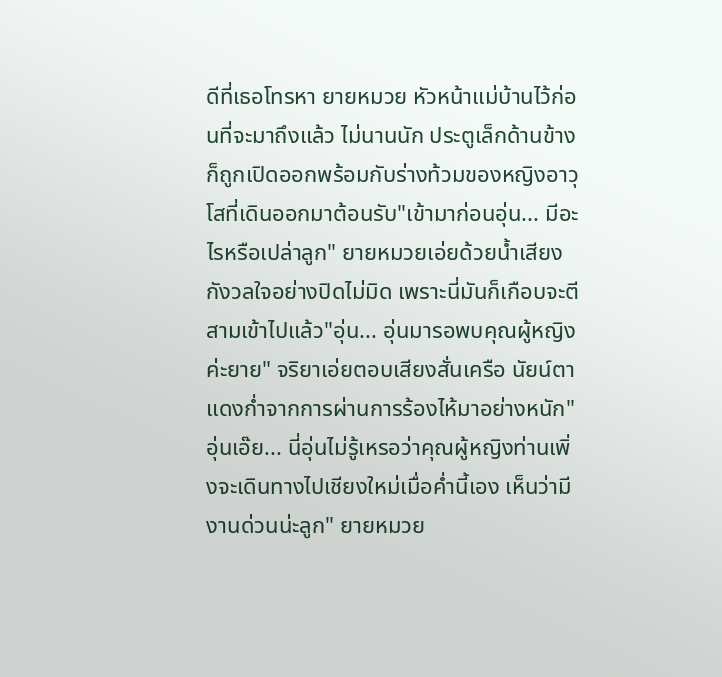ดีที่เธอโทรหา ยายหมวย หัวหน้าแม่บ้านไว้ก่อนที่จะมาถึงแล้ว ไม่นานนัก ประตูเล็กด้านข้างก็ถูกเปิดออกพร้อมกับร่างท้วมของหญิงอาวุโสที่เดินออกมาต้อนรับ"เข้ามาก่อนอุ่น... มีอะไรหรือเปล่าลูก" ยายหมวยเอ่ยด้วยน้ำเสียงกังวลใจอย่างปิดไม่มิด เพราะนี่มันก็เกือบจะตีสามเข้าไปแล้ว"อุ่น... อุ่นมารอพบคุณผู้หญิงค่ะยาย" จริยาเอ่ยตอบเสียงสั่นเครือ นัยน์ตาแดงก่ำจากการผ่านการร้องไห้มาอย่างหนัก"อุ่นเอ๊ย... นี่อุ่นไม่รู้เหรอว่าคุณผู้หญิงท่านเพิ่งจะเดินทางไปเชียงใหม่เมื่อค่ำนี้เอง เห็นว่ามีงานด่วนน่ะลูก" ยายหมวย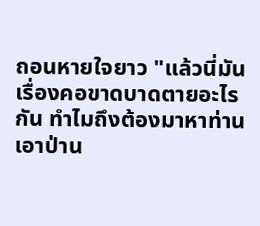ถอนหายใจยาว "แล้วนี่มันเรื่องคอขาดบาดตายอะไรกัน ทำไมถึงต้องมาหาท่านเอาป่าน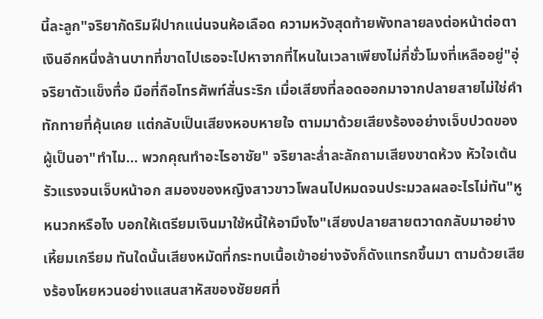นี้ละลูก"จริยากัดริมฝีปากแน่นจนห้อเลือด ความหวังสุดท้ายพังทลายลงต่อหน้าต่อตา เงินอีกหนึ่งล้านบาทที่ขาดไปเธอจะไปหาจากที่ไหนในเวลาเพียงไม่กี่ชั่วโมงที่เหลืออยู่"อุ่
จริยาตัวแข็งทื่อ มือที่ถือโทรศัพท์สั่นระริก เมื่อเสียงที่ลอดออกมาจากปลายสายไม่ใช่คำทักทายที่คุ้นเคย แต่กลับเป็นเสียงหอบหายใจ ตามมาด้วยเสียงร้องอย่างเจ็บปวดของผู้เป็นอา"ทำไม... พวกคุณทำอะไรอาชัย" จริยาละล่ำละลักถามเสียงขาดห้วง หัวใจเต้นรัวแรงจนเจ็บหน้าอก สมองของหญิงสาวขาวโพลนไปหมดจนประมวลผลอะไรไม่ทัน"หูหนวกหรือไง บอกให้เตรียมเงินมาใช้หนี้ให้อามึงไง"เสียงปลายสายตวาดกลับมาอย่างเหี้ยมเกรียม ทันใดนั้นเสียงหมัดที่กระทบเนื้อเข้าอย่างจังก็ดังแทรกขึ้นมา ตามด้วยเสียงร้องโหยหวนอย่างแสนสาหัสของชัยยศที่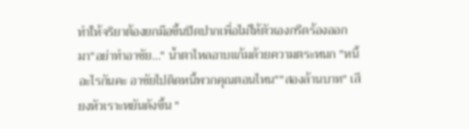ทำให้จริยาต้องยกมือขึ้นปิดปากเพื่อไม่ให้ตัวเองกรีดร้องออกมา"อย่าทำอาชัย..." น้ำตาไหลอาบแก้มด้วยความตระหนก "หนี้อะไรกันคะ อาชัยไปติดหนี้พวกคุณตอนไหน""สองล้านบาท" เสียงหัวเราะหยันดังขึ้น "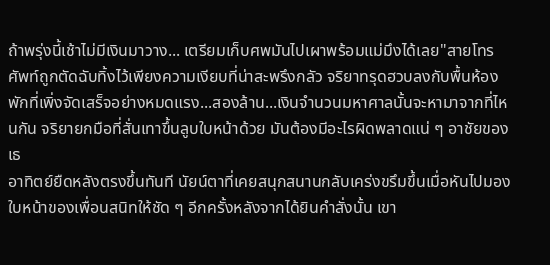ถ้าพรุ่งนี้เช้าไม่มีเงินมาวาง... เตรียมเก็บศพมันไปเผาพร้อมแม่มึงได้เลย"สายโทรศัพท์ถูกตัดฉับทิ้งไว้เพียงความเงียบที่น่าสะพรึงกลัว จริยาทรุดฮวบลงกับพื้นห้องพักที่เพิ่งจัดเสร็จอย่างหมดแรง...สองล้าน...เงินจำนวนมหาศาลนั้นจะหามาจากที่ไหนกัน จริยายกมือที่สั่นเทาขึ้นลูบใบหน้าด้วย มันต้องมีอะไรผิดพลาดแน่ ๆ อาชัยของเธ
อาทิตย์ยืดหลังตรงขึ้นทันที นัยน์ตาที่เคยสนุกสนานกลับเคร่งขรึมขึ้นเมื่อหันไปมองใบหน้าของเพื่อนสนิทให้ชัด ๆ อีกครั้งหลังจากได้ยินคำสั่งนั้น เขา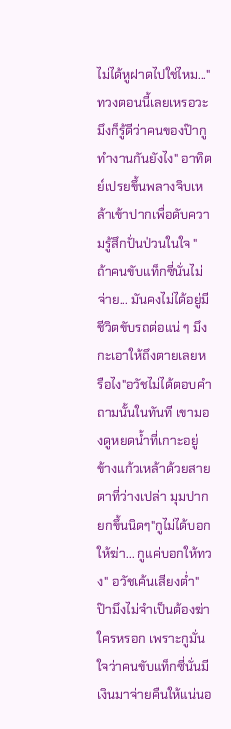ไม่ได้หูฝาดไปใช่ไหม..."ทวงตอนนี้เลยเหรอวะ มึงก็รู้ดีว่าคนของป๊ากูทำงานกันยังไง" อาทิตย์เปรยขึ้นพลางจิบเหล้าเข้าปากเพื่อดับความรู้สึกปั่นป่วนในใจ "ถ้าคนขับแท็กซี่นั่นไม่จ่าย... มันคงไม่ได้อยู่มีชีวิตขับรถต่อแน่ ๆ มึงกะเอาให้ถึงตายเลยหรือไง"อวัชไม่ได้ตอบคำถามนั้นในทันที เขามองดูหยดน้ำที่เกาะอยู่ข้างแก้วเหล้าด้วยสายตาที่ว่างเปล่า มุมปากยกขึ้นนิดๆ"กูไม่ได้บอกให้ฆ่า... กูแค่บอกให้ทวง" อวัชเค้นเสียงต่ำ"ป๊ามึงไม่จำเป็นต้องฆ่าใครหรอก เพราะกูมั่นใจว่าคนขับแท็กซี่นั่นมีเงินมาจ่ายคืนให้แน่นอ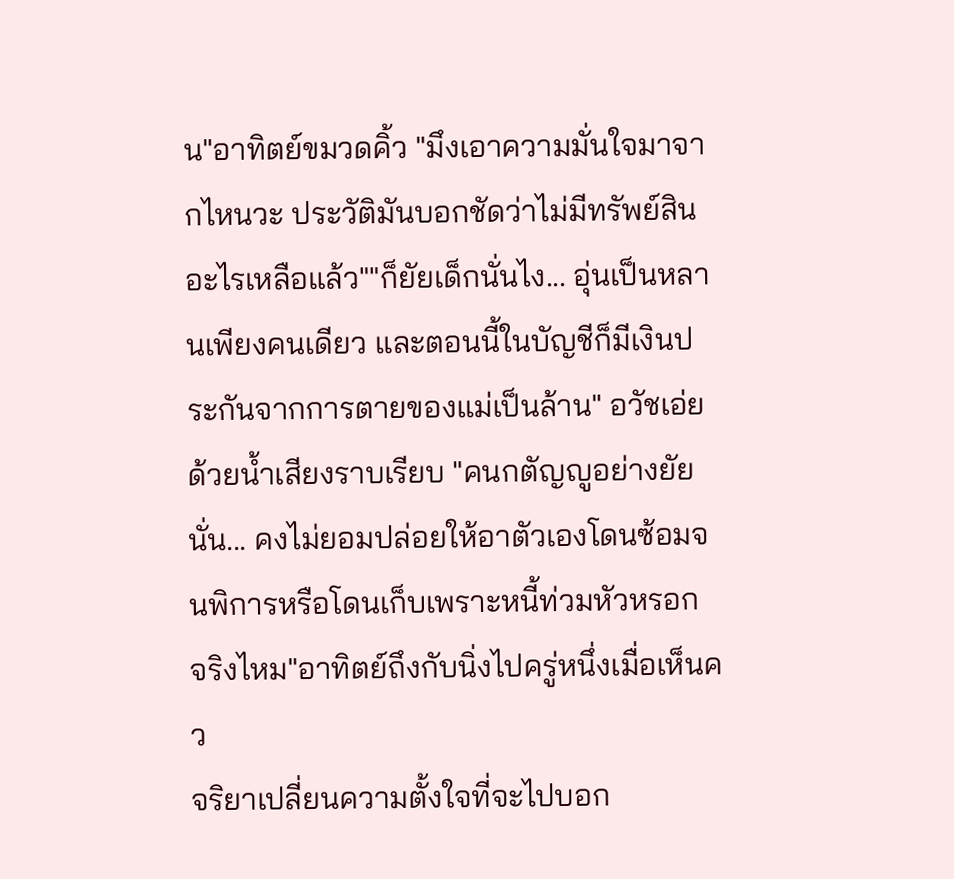น"อาทิตย์ขมวดคิ้ว "มึงเอาความมั่นใจมาจากไหนวะ ประวัติมันบอกชัดว่าไม่มีทรัพย์สินอะไรเหลือแล้ว""ก็ยัยเด็กนั่นไง... อุ่นเป็นหลานเพียงคนเดียว และตอนนี้ในบัญชีก็มีเงินประกันจากการตายของแม่เป็นล้าน" อวัชเอ่ยด้วยน้ำเสียงราบเรียบ "คนกตัญญูอย่างยัยนั่น... คงไม่ยอมปล่อยให้อาตัวเองโดนซ้อมจนพิการหรือโดนเก็บเพราะหนี้ท่วมหัวหรอก จริงไหม"อาทิตย์ถึงกับนิ่งไปครู่หนึ่งเมื่อเห็นคว
จริยาเปลี่ยนความตั้งใจที่จะไปบอก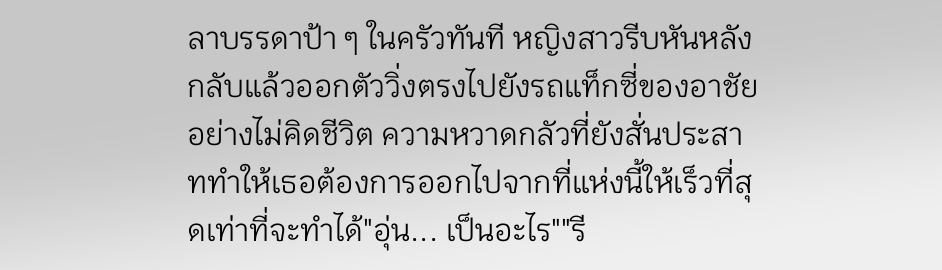ลาบรรดาป้า ๆ ในครัวทันที หญิงสาวรีบหันหลังกลับแล้วออกตัววิ่งตรงไปยังรถแท็กซี่ของอาชัยอย่างไม่คิดชีวิต ความหวาดกลัวที่ยังสั่นประสาททำให้เธอต้องการออกไปจากที่แห่งนี้ให้เร็วที่สุดเท่าที่จะทำได้"อุ่น... เป็นอะไร""รี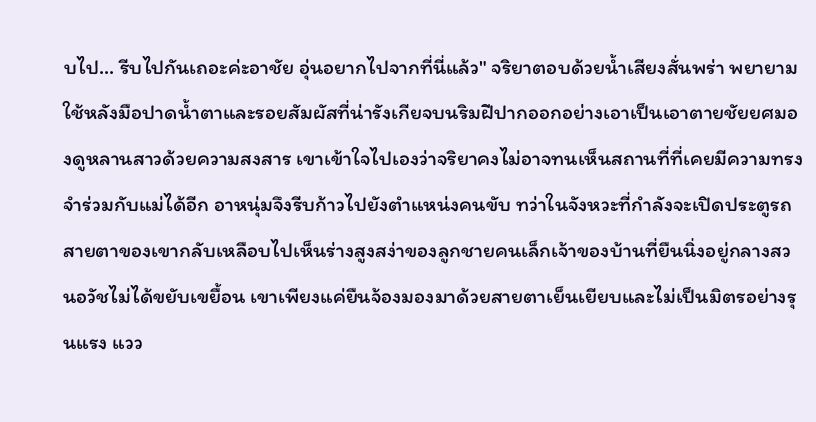บไป... รีบไปกันเถอะค่ะอาชัย อุ่นอยากไปจากที่นี่แล้ว" จริยาตอบด้วยน้ำเสียงสั่นพร่า พยายามใช้หลังมือปาดน้ำตาและรอยสัมผัสที่น่ารังเกียจบนริมฝีปากออกอย่างเอาเป็นเอาตายชัยยศมองดูหลานสาวด้วยความสงสาร เขาเข้าใจไปเองว่าจริยาคงไม่อาจทนเห็นสถานที่ที่เคยมีความทรงจำร่วมกับแม่ได้อีก อาหนุ่มจึงรีบก้าวไปยังตำแหน่งคนขับ ทว่าในจังหวะที่กำลังจะเปิดประตูรถ สายตาของเขากลับเหลือบไปเห็นร่างสูงสง่าของลูกชายคนเล็กเจ้าของบ้านที่ยืนนิ่งอยู่กลางสวนอวัชไม่ได้ขยับเขยื้อน เขาเพียงแค่ยืนจ้องมองมาด้วยสายตาเย็นเยียบและไม่เป็นมิตรอย่างรุนแรง แวว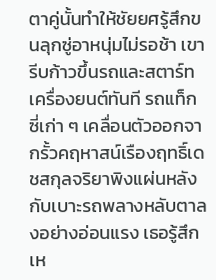ตาคู่นั้นทำให้ชัยยศรู้สึกขนลุกซู่อาหนุ่มไม่รอช้า เขารีบก้าวขึ้นรถและสตาร์ทเครื่องยนต์ทันที รถแท็กซี่เก่า ๆ เคลื่อนตัวออกจากรั้วคฤหาสน์เรืองฤทธิ์เดชสกุลจริยาพิงแผ่นหลังกับเบาะรถพลางหลับตาลงอย่างอ่อนแรง เธอรู้สึกเห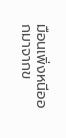มือนเพิ่งหนีออกมาจากข